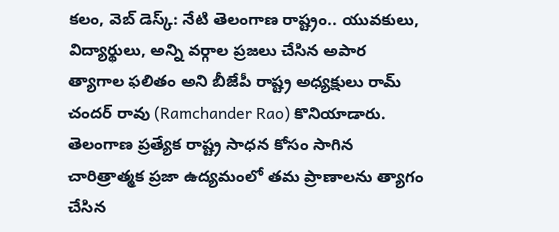కలం, వెబ్ డెస్క్: నేటి తెలంగాణ రాష్ట్రం.. యువకులు, విద్యార్థులు, అన్ని వర్గాల ప్రజలు చేసిన అపార త్యాగాల ఫలితం అని బీజేపీ రాష్ట్ర అధ్యక్షులు రామ్ చందర్ రావు (Ramchander Rao) కొనియాడారు. తెలంగాణ ప్రత్యేక రాష్ట్ర సాధన కోసం సాగిన చారిత్రాత్మక ప్రజా ఉద్యమంలో తమ ప్రాణాలను త్యాగం చేసిన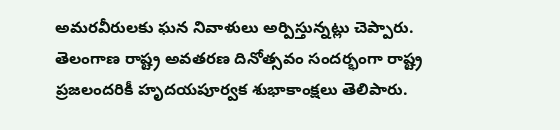అమరవీరులకు ఘన నివాళులు అర్పిస్తున్నట్లు చెప్పారు. తెలంగాణ రాష్ట్ర అవతరణ దినోత్సవం సందర్భంగా రాష్ట్ర ప్రజలందరికీ హృదయపూర్వక శుభాకాంక్షలు తెలిపారు.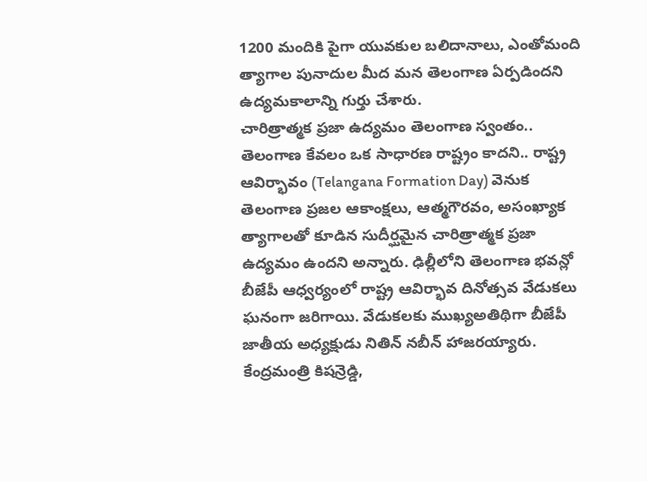1200 మందికి పైగా యువకుల బలిదానాలు, ఎంతోమంది త్యాగాల పునాదుల మీద మన తెలంగాణ ఏర్పడిందని ఉద్యమకాలాన్ని గుర్తు చేశారు.
చారిత్రాత్మక ప్రజా ఉద్యమం తెలంగాణ స్వంతం..
తెలంగాణ కేవలం ఒక సాధారణ రాష్ట్రం కాదని.. రాష్ట్ర ఆవిర్భావం (Telangana Formation Day) వెనుక తెలంగాణ ప్రజల ఆకాంక్షలు, ఆత్మగౌరవం, అసంఖ్యాక త్యాగాలతో కూడిన సుదీర్ఘమైన చారిత్రాత్మక ప్రజా ఉద్యమం ఉందని అన్నారు. ఢిల్లీలోని తెలంగాణ భవన్లో బీజేపీ ఆధ్వర్యంలో రాష్ట్ర ఆవిర్భావ దినోత్సవ వేడుకలు ఘనంగా జరిగాయి. వేడుకలకు ముఖ్యఅతిథిగా బీజేపీ జాతీయ అధ్యక్షుడు నితిన్ నబీన్ హాజరయ్యారు. కేంద్రమంత్రి కిషన్రెడ్డి,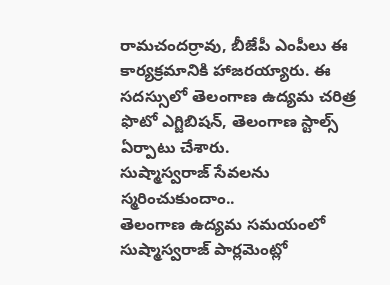రామచందర్రావు, బీజేపీ ఎంపీలు ఈ కార్యక్రమానికి హాజరయ్యారు. ఈ సదస్సులో తెలంగాణ ఉద్యమ చరిత్ర ఫొటో ఎగ్జిబిషన్, తెలంగాణ స్టాల్స్ ఏర్పాటు చేశారు.
సుష్మాస్వరాజ్ సేవలను స్మరించుకుందాం..
తెలంగాణ ఉద్యమ సమయంలో సుష్మాస్వరాజ్ పార్లమెంట్లో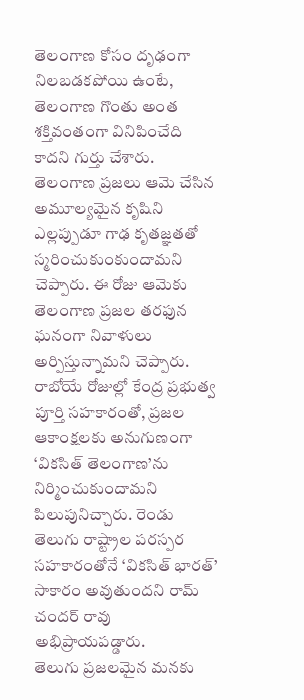తెలంగాణ కోసం దృఢంగా నిలబడకపోయి ఉంటే, తెలంగాణ గొంతు అంత శక్తివంతంగా వినిపించేది కాదని గుర్తు చేశారు. తెలంగాణ ప్రజలు ఆమె చేసిన అమూల్యమైన కృషిని ఎల్లప్పుడూ గాఢ కృతజ్ఞతతో స్మరించుకుంకుందామని చెప్పారు. ఈ రోజు ఆమెకు తెలంగాణ ప్రజల తరఫున ఘనంగా నివాళులు అర్పిస్తున్నామని చెప్పారు. రాబోయే రోజుల్లో కేంద్ర ప్రభుత్వ పూర్తి సహకారంతో, ప్రజల ఆకాంక్షలకు అనుగుణంగా ‘వికసిత్ తెలంగాణ’ను నిర్మించుకుందామని పిలుపునిచ్చారు. రెండు తెలుగు రాష్ట్రాల పరస్పర సహకారంతోనే ‘వికసిత్ భారత్’ సాకారం అవుతుందని రామ్ చందర్ రావు అభిప్రాయపడ్డారు.
తెలుగు ప్రజలమైన మనకు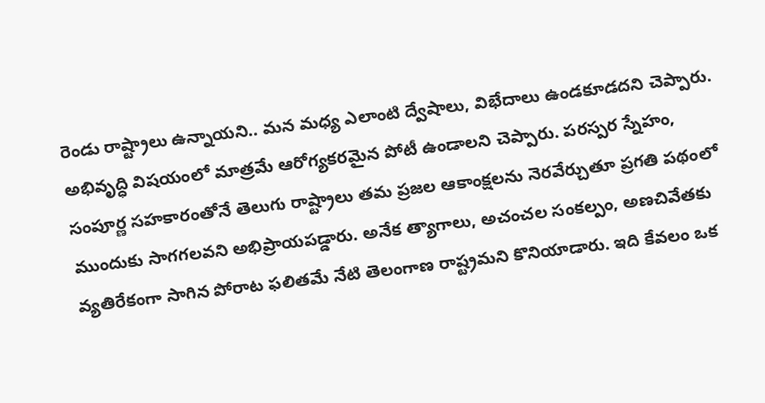రెండు రాష్ట్రాలు ఉన్నాయని.. మన మధ్య ఎలాంటి ద్వేషాలు, విభేదాలు ఉండకూడదని చెప్పారు. అభివృద్ధి విషయంలో మాత్రమే ఆరోగ్యకరమైన పోటీ ఉండాలని చెప్పారు. పరస్పర స్నేహం, సంపూర్ణ సహకారంతోనే తెలుగు రాష్ట్రాలు తమ ప్రజల ఆకాంక్షలను నెరవేర్చుతూ ప్రగతి పథంలో ముందుకు సాగగలవని అభిప్రాయపడ్డారు. అనేక త్యాగాలు, అచంచల సంకల్పం, అణచివేతకు వ్యతిరేకంగా సాగిన పోరాట ఫలితమే నేటి తెలంగాణ రాష్ట్రమని కొనియాడారు. ఇది కేవలం ఒక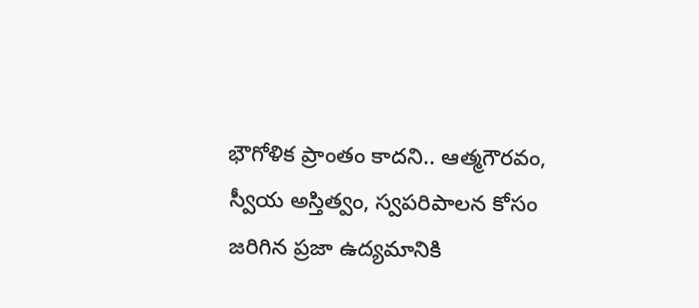భౌగోళిక ప్రాంతం కాదని.. ఆత్మగౌరవం, స్వీయ అస్తిత్వం, స్వపరిపాలన కోసం జరిగిన ప్రజా ఉద్యమానికి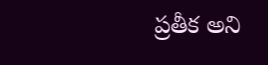ప్రతీక అని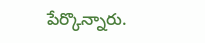పేర్కొన్నారు.